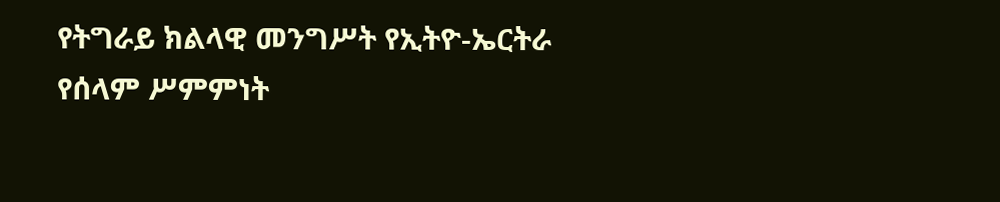የትግራይ ክልላዊ መንግሥት የኢትዮ-ኤርትራ የሰላም ሥምምነት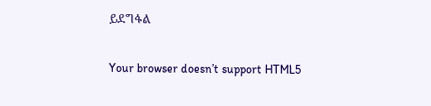ይደግፋል

Your browser doesn’t support HTML5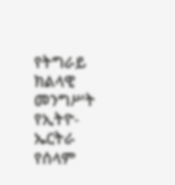የትግራይ ክልላዊ መንግሥት የኢትዮ-ኤርትራ የሰላም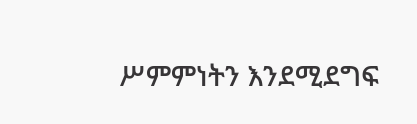ሥምምነትን እንደሚደግፍ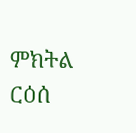ምክትል ርዕሰ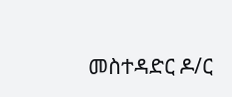መስተዳድር ዶ/ር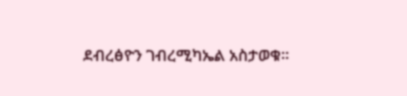ደብረፅዮን ገብረሚካኤል አስታወቁ።